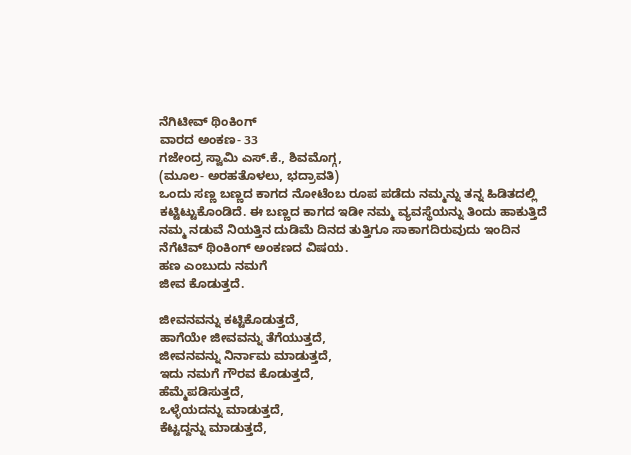ನೆಗಿಟೀವ್ ಥಿಂಕಿಂಗ್
ವಾರದ ಅಂಕಣ- 33
ಗಜೇಂದ್ರ ಸ್ವಾಮಿ ಎಸ್.ಕೆ., ಶಿವಮೊಗ್ಗ,
(ಮೂಲ- ಅರಹತೊಳಲು, ಭದ್ರಾವತಿ)
ಒಂದು ಸಣ್ಣ ಬಣ್ಣದ ಕಾಗದ ನೋಟೆಂಬ ರೂಪ ಪಡೆದು ನಮ್ಮನ್ನು ತನ್ನ ಹಿಡಿತದಲ್ಲಿ ಕಟ್ಟಿಟ್ಟುಕೊಂಡಿದೆ. ಈ ಬಣ್ಣದ ಕಾಗದ ಇಡೀ ನಮ್ಮ ವ್ಯವಸ್ಥೆಯನ್ನು ತಿಂದು ಹಾಕುತ್ತಿದೆ ನಮ್ಮ ನಡುವೆ ನಿಯತ್ತಿನ ದುಡಿಮೆ ದಿನದ ತುತ್ತಿಗೂ ಸಾಕಾಗದಿರುವುದು ಇಂದಿನ ನೆಗೆಟಿವ್ ಥಿಂಕಿಂಗ್ ಅಂಕಣದ ವಿಷಯ.
ಹಣ ಎಂಬುದು ನಮಗೆ
ಜೀವ ಕೊಡುತ್ತದೆ.

ಜೀವನವನ್ನು ಕಟ್ಟಿಕೊಡುತ್ತದೆ,
ಹಾಗೆಯೇ ಜೀವವನ್ನು ತೆಗೆಯುತ್ತದೆ,
ಜೀವನವನ್ನು ನಿರ್ನಾಮ ಮಾಡುತ್ತದೆ,
ಇದು ನಮಗೆ ಗೌರವ ಕೊಡುತ್ತದೆ,
ಹೆಮ್ಮೆಪಡಿಸುತ್ತದೆ,
ಒಳ್ಳೆಯದನ್ನು ಮಾಡುತ್ತದೆ,
ಕೆಟ್ಟದ್ದನ್ನು ಮಾಡುತ್ತದೆ,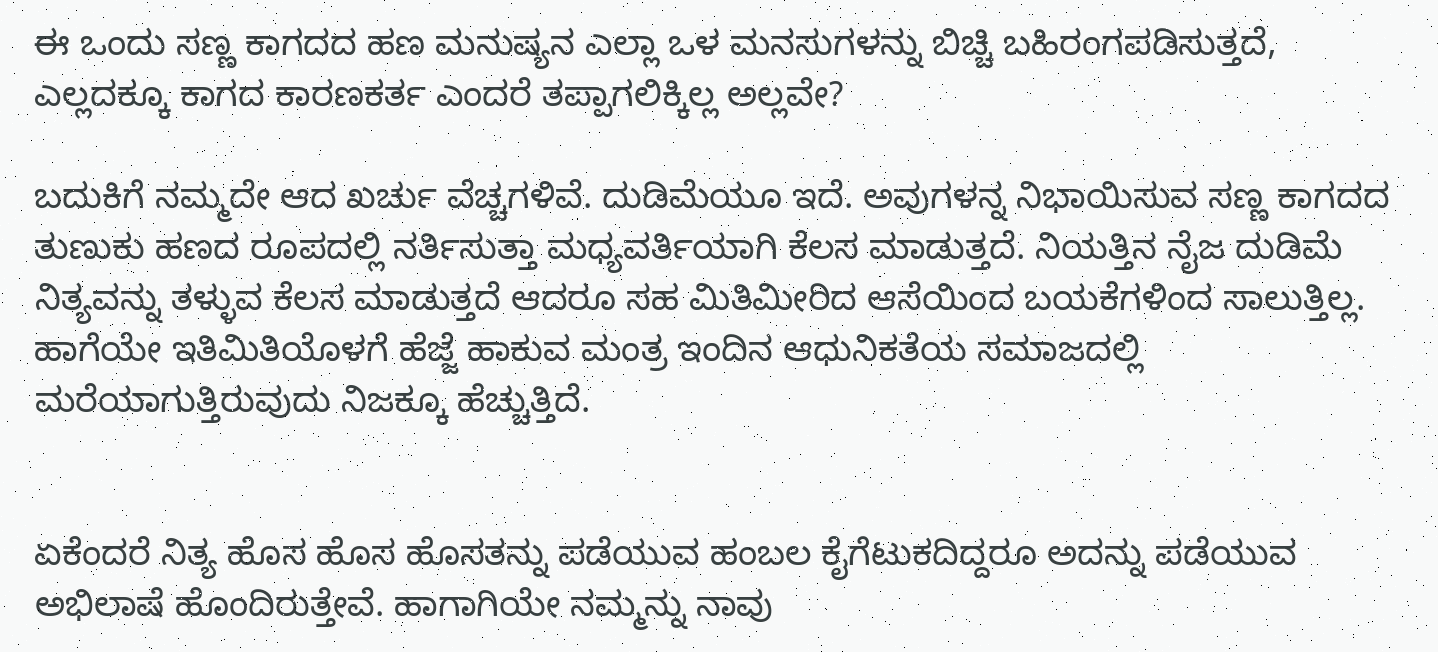ಈ ಒಂದು ಸಣ್ಣ ಕಾಗದದ ಹಣ ಮನುಷ್ಯನ ಎಲ್ಲಾ ಒಳ ಮನಸುಗಳನ್ನು ಬಿಚ್ಚಿ ಬಹಿರಂಗಪಡಿಸುತ್ತದೆ,
ಎಲ್ಲದಕ್ಕೂ ಕಾಗದ ಕಾರಣಕರ್ತ ಎಂದರೆ ತಪ್ಪಾಗಲಿಕ್ಕಿಲ್ಲ ಅಲ್ಲವೇ?

ಬದುಕಿಗೆ ನಮ್ಮದೇ ಆದ ಖರ್ಚು ವೆಚ್ಚಗಳಿವೆ. ದುಡಿಮೆಯೂ ಇದೆ. ಅವುಗಳನ್ನ ನಿಭಾಯಿಸುವ ಸಣ್ಣ ಕಾಗದದ ತುಣುಕು ಹಣದ ರೂಪದಲ್ಲಿ ನರ್ತಿಸುತ್ತಾ ಮಧ್ಯವರ್ತಿಯಾಗಿ ಕೆಲಸ ಮಾಡುತ್ತದೆ. ನಿಯತ್ತಿನ ನೈಜ ದುಡಿಮೆ ನಿತ್ಯವನ್ನು ತಳ್ಳುವ ಕೆಲಸ ಮಾಡುತ್ತದೆ ಆದರೂ ಸಹ ಮಿತಿಮೀರಿದ ಆಸೆಯಿಂದ ಬಯಕೆಗಳಿಂದ ಸಾಲುತ್ತಿಲ್ಲ. ಹಾಗೆಯೇ ಇತಿಮಿತಿಯೊಳಗೆ ಹೆಜ್ಜೆ ಹಾಕುವ ಮಂತ್ರ ಇಂದಿನ ಆಧುನಿಕತೆಯ ಸಮಾಜದಲ್ಲಿ ಮರೆಯಾಗುತ್ತಿರುವುದು ನಿಜಕ್ಕೂ ಹೆಚ್ಚುತ್ತಿದೆ.


ಏಕೆಂದರೆ ನಿತ್ಯ ಹೊಸ ಹೊಸ ಹೊಸತನ್ನು ಪಡೆಯುವ ಹಂಬಲ ಕೈಗೆಟುಕದಿದ್ದರೂ ಅದನ್ನು ಪಡೆಯುವ ಅಭಿಲಾಷೆ ಹೊಂದಿರುತ್ತೇವೆ. ಹಾಗಾಗಿಯೇ ನಮ್ಮನ್ನು ನಾವು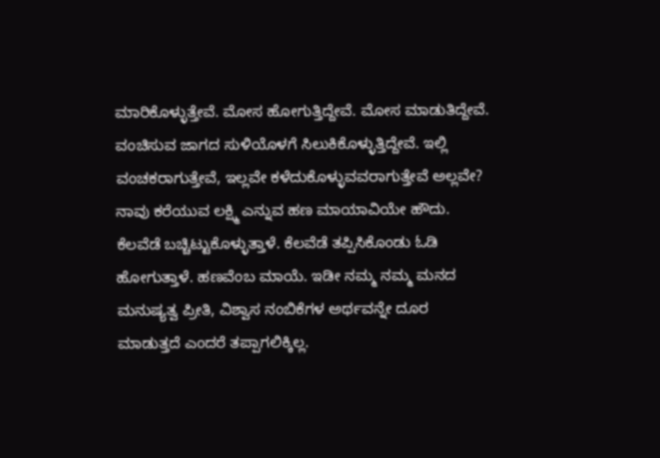ಮಾರಿಕೊಳ್ಳುತ್ತೇವೆ. ಮೋಸ ಹೋಗುತ್ತಿದ್ದೇವೆ. ಮೋಸ ಮಾಡುತಿದ್ದೇವೆ. ವಂಚಿಸುವ ಜಾಗದ ಸುಳಿಯೊಳಗೆ ಸಿಲುಕಿಕೊಳ್ಳುತ್ತಿದ್ದೇವೆ. ಇಲ್ಲಿ ವಂಚಕರಾಗುತ್ತೇವೆ, ಇಲ್ಲವೇ ಕಳೆದುಕೊಳ್ಳುವವರಾಗುತ್ತೇವೆ ಅಲ್ಲವೇ?
ನಾವು ಕರೆಯುವ ಲಕ್ಷ್ಮಿ ಎನ್ನುವ ಹಣ ಮಾಯಾವಿಯೇ ಹೌದು. ಕೆಲವೆಡೆ ಬಚ್ಚಿಟ್ಟುಕೊಳ್ಳುತ್ತಾಳೆ. ಕೆಲವೆಡೆ ತಪ್ಪಿಸಿಕೊಂಡು ಓಡಿ ಹೋಗುತ್ತಾಳೆ. ಹಣವೆಂಬ ಮಾಯೆ. ಇಡೀ ನಮ್ಮ ನಮ್ಮ ಮನದ ಮನುಷ್ಯತ್ವ ಪ್ರೀತಿ, ವಿಶ್ವಾಸ ನಂಬಿಕೆಗಳ ಅರ್ಥವನ್ನೇ ದೂರ ಮಾಡುತ್ತದೆ ಎಂದರೆ ತಪ್ಪಾಗಲಿಕ್ಕಿಲ್ಲ.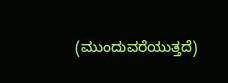(ಮುಂದುವರೆಯುತ್ತದೆ)